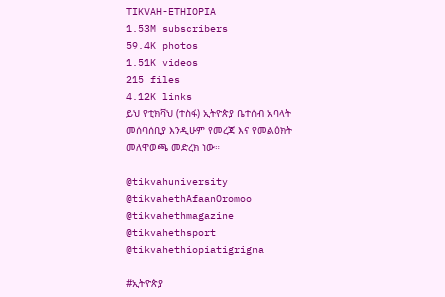TIKVAH-ETHIOPIA
1.53M subscribers
59.4K photos
1.51K videos
215 files
4.12K links
ይህ የቲክቫህ (ተስፋ) ኢትዮጵያ ቤተሰብ አባላት መሰባሰቢያ እንዲሁም የመረጃ እና የመልዕክት መለዋወጫ መድረክ ነው።

@tikvahuniversity
@tikvahethAfaanOromoo
@tikvahethmagazine
@tikvahethsport
@tikvahethiopiatigrigna

#ኢትዮጵያ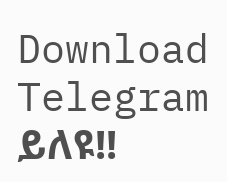Download Telegram
ይለዩ!!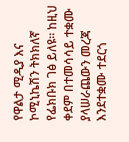የዋልታ ሚዲያ እና ኮሚኒኬሽን ትክክለኛ የፌክቡክ ገፅ ይለዩ። ከዚህ ቀደም በተመሳሳይ ተቋሙ ያላሠራጨውን መረጃ እንደተቋሙ ተደርጎ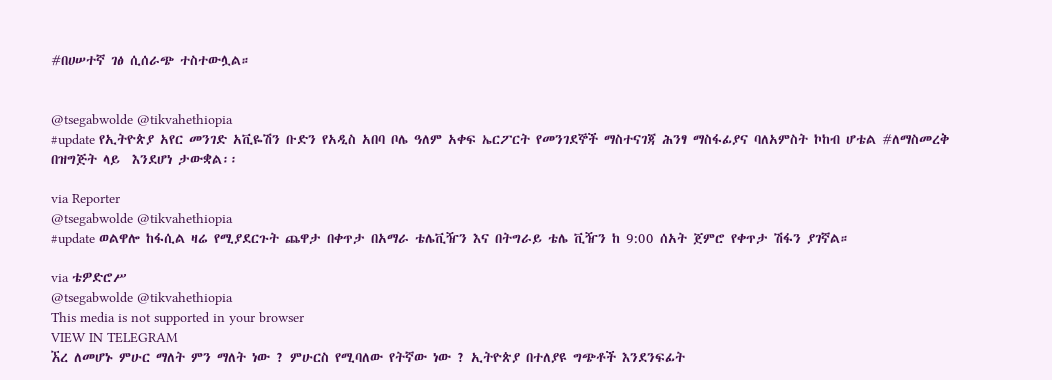#በሀሠተኛ ገፅ ሲሰራጭ ተስተውሏል።


@tsegabwolde @tikvahethiopia
#update የኢትዮጵያ አየር መንገድ አቪዬሽን ቡድን የአዲስ አበባ ቦሌ ዓለም አቀፍ ኤርፖርት የመንገደኞች ማስተናገጃ ሕንፃ ማስፋፊያና ባለአምስት ኮከብ ሆቴል #ለማስመረቅ በዝግጅት ላይ  እንደሆነ ታውቋል፡፡

via Reporter
@tsegabwolde @tikvahethiopia
#update ወልዋሎ ከፋሲል ዛሬ የሚያደርጉት ጨዋታ በቀጥታ በአማራ ቴሌቪዥን እና በትግራይ ቴሌ ቪዥን ከ 9:00 ሰአት ጀምሮ የቀጥታ ሽፋን ያገኛል።

via ቴዎድሮሥ
@tsegabwolde @tikvahethiopia
This media is not supported in your browser
VIEW IN TELEGRAM
ኧረ ለመሆኑ ምሁር ማለት ምን ማለት ነው ? ምሁርስ የሚባለው የትኛው ነው ? ኢትዮጵያ በተለያዩ ግጭቶች እንደንፍፊት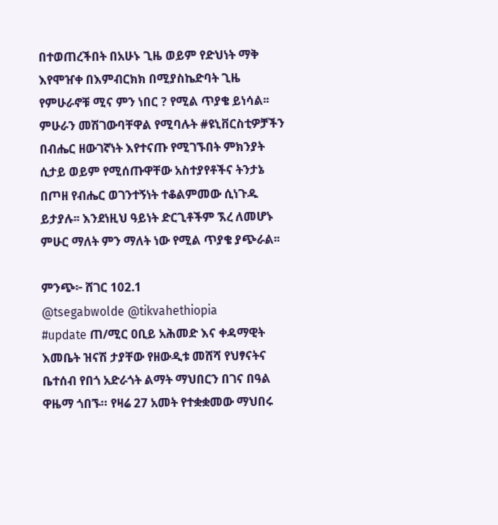በተወጠረችበት በአሁኑ ጊዜ ወይም የድህነት ማቅ እየሞዠቀ በእምብርክክ በሚያስኬድባት ጊዜ የምሁራኖቹ ሚና ምን ነበር ? የሚል ጥያቄ ይነሳል፡፡ ምሁራን መሽገውባቸዋል የሚባሉት #ዩኒቨርስቲዎቻችን በብሔር ዘውገኛነት እየተናጡ የሚገኙበት ምክንያት ሲታይ ወይም የሚሰጡዋቸው አስተያየቶችና ትንታኔ በጦዘ የብሔር ወገንተኝነት ተቆልምመው ሲነጉዱ ይታያሉ፡፡ እንደነዚህ ዓይነት ድርጊቶችም ኧረ ለመሆኑ ምሁር ማለት ምን ማለት ነው የሚል ጥያቄ ያጭራል፡፡

ምንጭ፦ ሸገር 102.1
@tsegabwolde @tikvahethiopia
#update ጠ/ሚር ዐቢይ አሕመድ እና ቀዳማዊት እመቤት ዝናሽ ታያቸው የዘውዲቱ መሸሻ የህፃናትና ቤተሰብ የበጎ አድራጎት ልማት ማህበርን በገና በዓል ዋዜማ ጎበኙ። የዛሬ 27 አመት የተቋቋመው ማህበሩ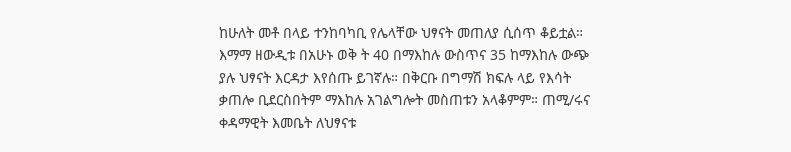ከሁለት መቶ በላይ ተንከባካቢ የሌላቸው ህፃናት መጠለያ ሲሰጥ ቆይቷል። እማማ ዘውዲቱ በአሁኑ ወቅ ት 40 በማእከሉ ውስጥና 35 ከማእከሉ ውጭ ያሉ ህፃናት እርዳታ እየሰጡ ይገኛሉ። በቅርቡ በግማሽ ክፍሉ ላይ የእሳት ቃጠሎ ቢደርስበትም ማእከሉ አገልግሎት መስጠቱን አላቆምም። ጠሚ/ሩና ቀዳማዊት እመቤት ለህፃናቱ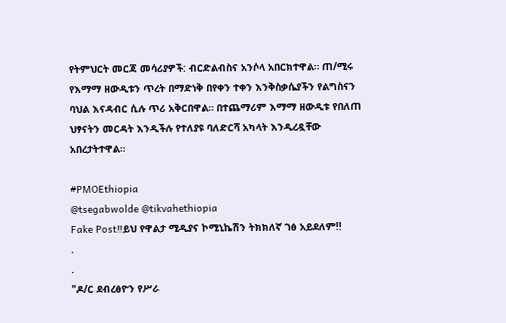የትምህርት መርጃ መሳሪያዎች: ብርድልብስና አንሶላ አበርክተዋል። ጠ/ሚሩ የእማማ ዘውዲቱን ጥረት በማድነቅ በየቀን ተቀን እንቅስቃሴያችን የልግስናን ባህል እናዳብር ሲሉ ጥሪ አቅርበዋል። በተጨማሪም እማማ ዘውዲቱ የበለጠ ህፃናትን መርዳት እንዲችሉ የተለያዩ ባለድርሻ አካላት እንዲረዷቸው አበረታትተዋል።

#PMOEthiopia
@tsegabwolde @tikvahethiopia
Fake Post‼ይህ የዋልታ ሚዲያና ኮሚኒኬሽን ትክክለኛ ገፅ አይደለም!!
.
.
"ዶ/ር ደብረፅዮን የሥራ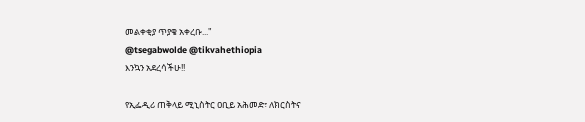መልቀቂያ ጥያቄ አቀረቡ..."
@tsegabwolde @tikvahethiopia
እንኳን አደረሳችሁ!!

የኢፌዲሪ ጠቅላይ ሚኒስትር ዐቢይ አሕመድ፣ ለክርስትና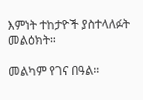እምነት ተከታዮች ያስተላለፉት መልዕክት።

መልካም የገና በዓል።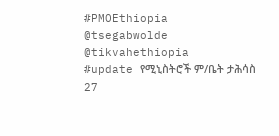#PMOEthiopia
@tsegabwolde @tikvahethiopia
#update የሚኒስትሮች ም/ቤት ታሕሳስ 27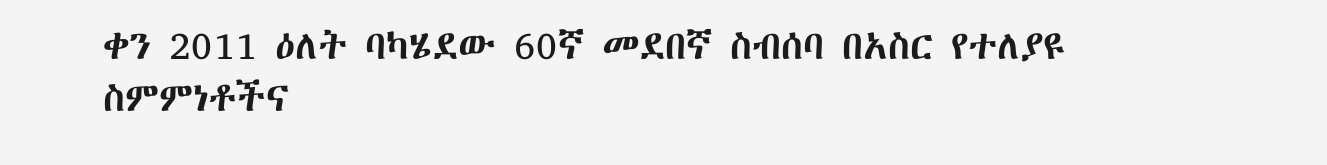ቀን 2011 ዕለት ባካሄደው 60ኛ መደበኛ ስብሰባ በአስር የተለያዩ ስምምነቶችና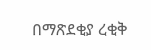በማጽደቂያ ረቂቅ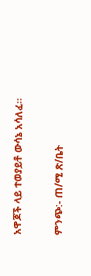አዋጆች ላይ ተወያይቶ ውሳኔ አሳለፈ።

ምንጭ:- ጠ/ሚ ጽ/ቤት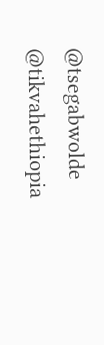@tsegabwolde @tikvahethiopia